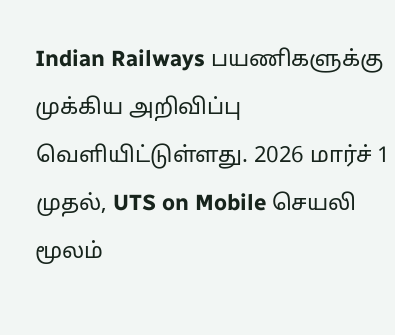Indian Railways பயணிகளுக்கு முக்கிய அறிவிப்பு வெளியிட்டுள்ளது. 2026 மார்ச் 1 முதல், UTS on Mobile செயலி மூலம்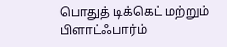பொதுத் டிக்கெட் மற்றும் பிளாட்ஃபார்ம்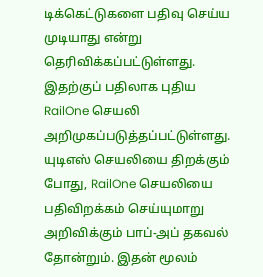டிக்கெட்டுகளை பதிவு செய்ய முடியாது என்று தெரிவிக்கப்பட்டுள்ளது.
இதற்குப் பதிலாக புதிய RailOne செயலி அறிமுகப்படுத்தப்பட்டுள்ளது. யுடிஎஸ் செயலியை திறக்கும் போது, RailOne செயலியை பதிவிறக்கம் செய்யுமாறு அறிவிக்கும் பாப்-அப் தகவல் தோன்றும். இதன் மூலம்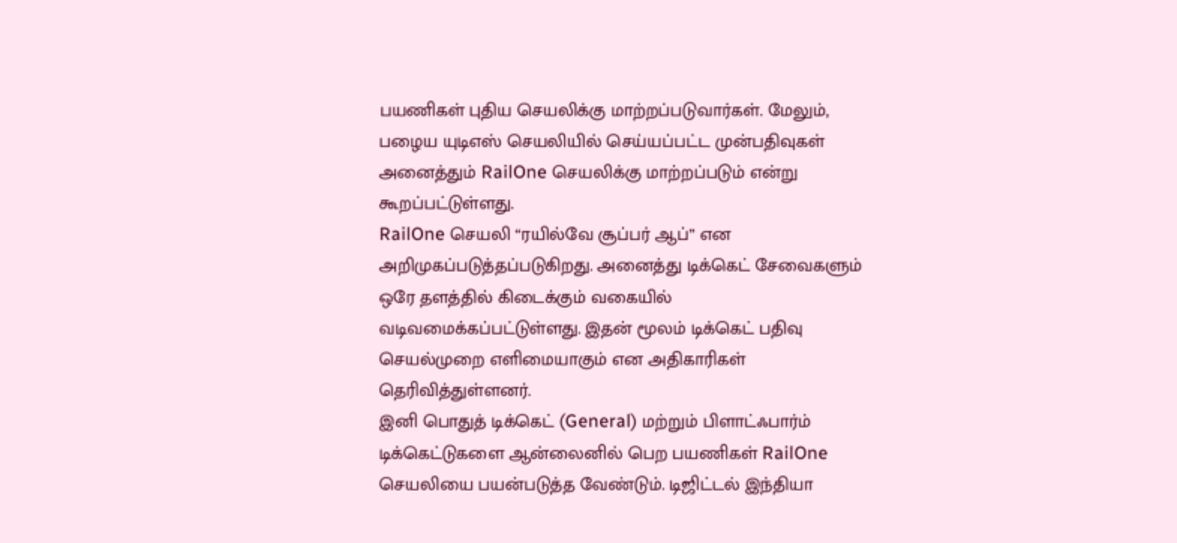பயணிகள் புதிய செயலிக்கு மாற்றப்படுவார்கள். மேலும், பழைய யுடிஎஸ் செயலியில் செய்யப்பட்ட முன்பதிவுகள் அனைத்தும் RailOne செயலிக்கு மாற்றப்படும் என்று கூறப்பட்டுள்ளது.
RailOne செயலி “ரயில்வே சூப்பர் ஆப்” என அறிமுகப்படுத்தப்படுகிறது. அனைத்து டிக்கெட் சேவைகளும் ஒரே தளத்தில் கிடைக்கும் வகையில் வடிவமைக்கப்பட்டுள்ளது. இதன் மூலம் டிக்கெட் பதிவு செயல்முறை எளிமையாகும் என அதிகாரிகள் தெரிவித்துள்ளனர்.
இனி பொதுத் டிக்கெட் (General) மற்றும் பிளாட்ஃபார்ம் டிக்கெட்டுகளை ஆன்லைனில் பெற பயணிகள் RailOne செயலியை பயன்படுத்த வேண்டும். டிஜிட்டல் இந்தியா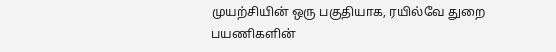முயற்சியின் ஒரு பகுதியாக, ரயில்வே துறை பயணிகளின்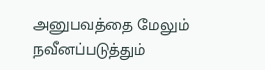அனுபவத்தை மேலும் நவீனப்படுத்தும்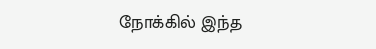நோக்கில் இந்த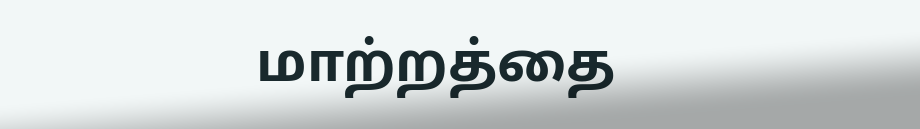மாற்றத்தை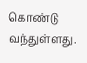கொண்டு வந்துள்ளது.